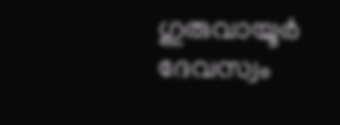ഗുരുവായൂർ ദേവസ്വം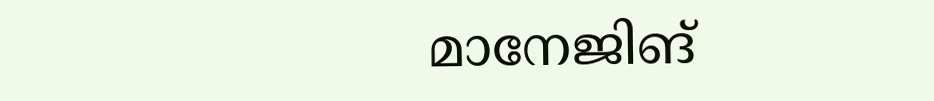മാനേജിങ്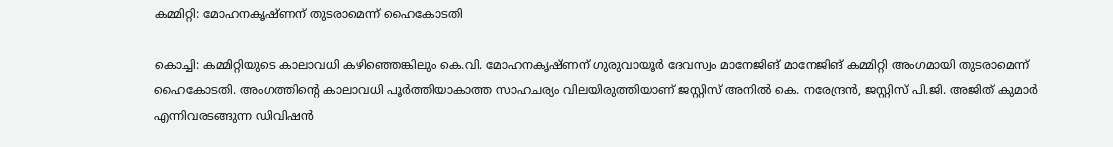കമ്മിറ്റി: മോഹനകൃഷ്ണന് തുടരാമെന്ന് ഹൈകോടതി

കൊച്ചി: കമ്മിറ്റിയുടെ കാലാവധി കഴിഞ്ഞെങ്കിലും കെ.വി. മോഹനകൃഷ്ണന് ഗുരുവായൂർ ദേവസ്വം മാനേജിങ് മാനേജിങ് കമ്മിറ്റി അംഗമായി തുടരാമെന്ന് ഹൈകോടതി. അംഗത്തിന്റെ കാലാവധി പൂർത്തിയാകാത്ത സാഹചര്യം വിലയിരുത്തിയാണ് ജസ്റ്റിസ് അനിൽ കെ. നരേന്ദ്രൻ, ജസ്റ്റിസ് പി.ജി. അജിത് കുമാർ എന്നിവരടങ്ങുന്ന ഡിവിഷൻ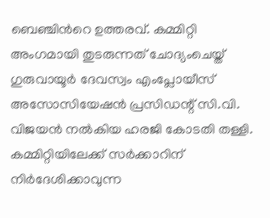ബെഞ്ചിന്‍റെ ഉത്തരവ്. കമ്മിറ്റി അംഗമായി തുടരുന്നത് ചോദ്യംചെയ്ത് ഗുരുവായൂർ ദേവസ്വം എംപ്ലോയീസ് അസോസിയേഷൻ പ്രസിഡന്റ് സി.വി. വിജയൻ നൽകിയ ഹരജി കോടതി തള്ളി. കമ്മിറ്റിയിലേക്ക് സർക്കാറിന് നിർദേശിക്കാവുന്ന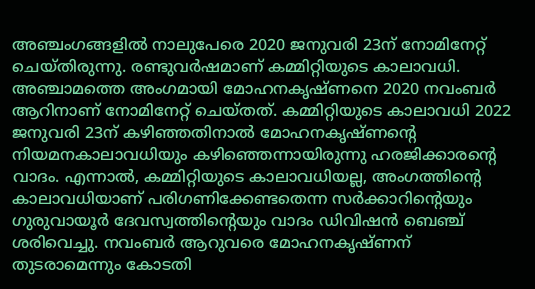അഞ്ചംഗങ്ങളിൽ നാലുപേരെ 2020 ജനുവരി 23ന് നോമിനേറ്റ് ചെയ്തിരുന്നു. രണ്ടുവർഷമാണ് കമ്മിറ്റിയുടെ കാലാവധി. അഞ്ചാമത്തെ അംഗമായി മോഹനകൃഷ്‌ണനെ 2020 നവംബർ ആറിനാണ് നോമിനേറ്റ് ചെയ്തത്. കമ്മിറ്റിയുടെ കാലാവധി 2022 ജനുവരി 23ന് കഴിഞ്ഞതിനാൽ മോഹനകൃഷ്‌ണന്റെ നിയമനകാലാവധിയും കഴിഞ്ഞെന്നായിരുന്നു ഹരജിക്കാരന്‍റെ വാദം. എന്നാൽ, കമ്മിറ്റിയുടെ കാലാവധിയല്ല, അംഗത്തിന്റെ കാലാവധിയാണ് പരിഗണിക്കേണ്ടതെന്ന സർക്കാറിന്റെയും ഗുരുവായൂർ ദേവസ്വത്തിന്റെയും വാദം ഡിവിഷൻ ബെഞ്ച് ശരിവെച്ചു. നവംബർ ആറുവരെ മോഹനകൃഷ്ണന് തുടരാമെന്നും കോടതി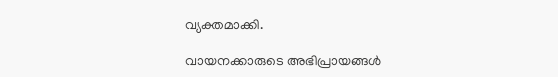വ്യക്തമാക്കി.

വായനക്കാരുടെ അഭിപ്രായങ്ങള്‍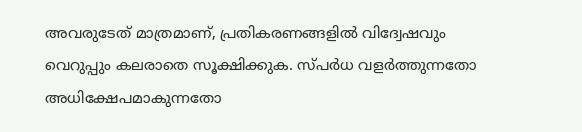അവരുടേത് മാത്രമാണ്, പ്രതികരണങ്ങളിൽ വിദ്വേഷവും വെറുപ്പും കലരാതെ സൂക്ഷിക്കുക. സ്പർധ വളർത്തുന്നതോ അധിക്ഷേപമാകുന്നതോ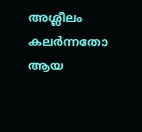അശ്ലീലം കലർന്നതോ ആയ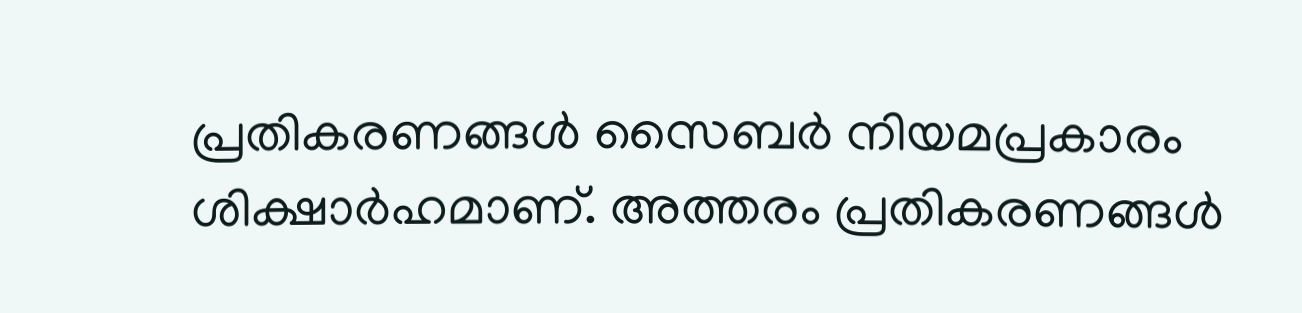പ്രതികരണങ്ങൾ സൈബർ നിയമപ്രകാരം ശിക്ഷാർഹമാണ്. അത്തരം പ്രതികരണങ്ങൾ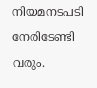നിയമനടപടി നേരിടേണ്ടി വരും.